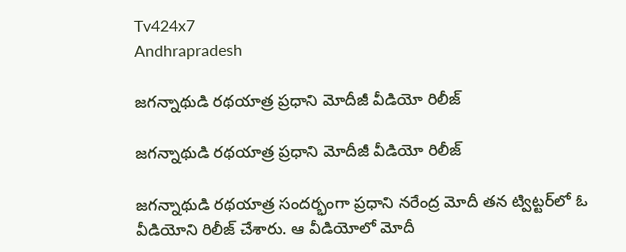Tv424x7
Andhrapradesh

జగన్నాథుడి రథయాత్ర ప్రధాని మోదీజీ వీడియో రిలీజ్

జగన్నాథుడి రథయాత్ర ప్రధాని మోదీజీ వీడియో రిలీజ్

జగన్నాథుడి రథయాత్ర సందర్భంగా ప్రధాని నరేంద్ర మోదీ తన ట్విట్టర్‌లో ఓ వీడియోని రిలీజ్ చేశారు. ఆ వీడియోలో మోదీ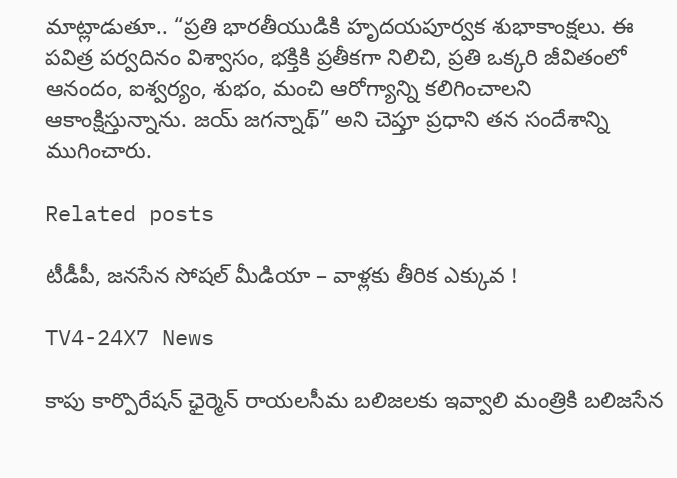మాట్లాడుతూ.. “ప్రతి భారతీయుడికి హృదయపూర్వక శుభాకాంక్షలు. ఈ పవిత్ర పర్వదినం విశ్వాసం, భక్తికి ప్రతీకగా నిలిచి, ప్రతి ఒక్కరి జీవితంలో ఆనందం, ఐశ్వర్యం, శుభం, మంచి ఆరోగ్యాన్ని కలిగించాలని ఆకాంక్షిస్తున్నాను. జయ్ జగన్నాథ్” అని చెప్తూ ప్రధాని తన సందేశాన్ని ముగించారు.

Related posts

టీడీపీ, జనసేన సోషల్ మీడియా – వాళ్లకు తీరిక ఎక్కువ !

TV4-24X7 News

కాపు కార్పొరేషన్ ఛైర్మెన్ రాయలసీమ బలిజలకు ఇవ్వాలి మంత్రికి బలిజసేన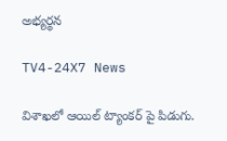అభ్యర్థన

TV4-24X7 News

విశాఖలో ఆయిల్ ట్యాంకర్ పై పిడుగు.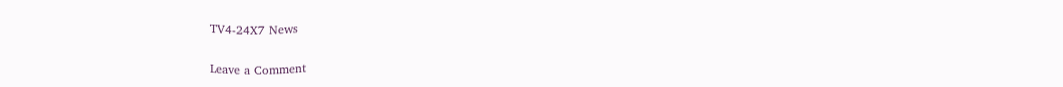TV4-24X7 News

Leave a Comment